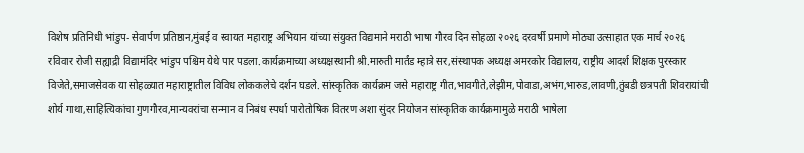विशेष प्रतिनिधी भांडुप- सेवार्पण प्रतिष्ठान,मुंबई व स्वायत महाराष्ट्र अभियान यांच्या संयुक्त विद्यमाने मराठी भाषा गौरव दिन सोहळा २०२६ दरवर्षी प्रमाणे मोठ्या उत्साहात एक मार्च २०२६ रविवार रोजी सह्याद्री विद्यामंदिर भांडुप पश्चिम येथे पार पडला.कार्यक्रमाच्या अध्यक्षस्थानी श्री.मारुती मार्तंड म्हात्रे सर,संस्थापक अध्यक्ष अमरकोर विद्यालय, राष्ट्रीय आदर्श शिक्षक पुरस्कार विजेते,समाजसेवक या सोहळ्यात महाराष्ट्रातील विविध लोककलेचे दर्शन घडले. सांस्कृतिक कार्यक्रम जसे महाराष्ट्र गीत,भावगीते,लेझीम,पोवाडा,अभंग,भारुड,लावणी,तुंबडी छत्रपती शिवरायांची शोर्य गाथा,साहित्यिकांचा गुणगौरव,मान्यवरांचा सन्मान व निबंध स्पर्धा पारोतोषिक वितरण अशा सुंदर नियोजन सांस्कृतिक कार्यक्रमामुळे मराठी भाषेला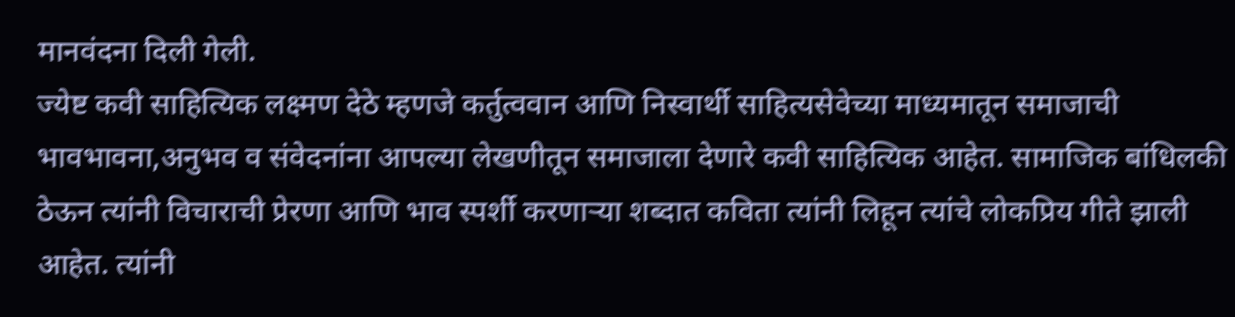मानवंदना दिली गेली.
ज्येष्ट कवी साहित्यिक लक्ष्मण देठे म्हणजे कर्तुत्ववान आणि निस्वार्थी साहित्यसेवेच्या माध्यमातून समाजाची भावभावना,अनुभव व संवेदनांना आपल्या लेखणीतून समाजाला देणारे कवी साहित्यिक आहेत. सामाजिक बांधिलकी ठेऊन त्यांनी विचाराची प्रेरणा आणि भाव स्पर्शी करणाऱ्या शब्दात कविता त्यांनी लिहून त्यांचे लोकप्रिय गीते झाली आहेत. त्यांनी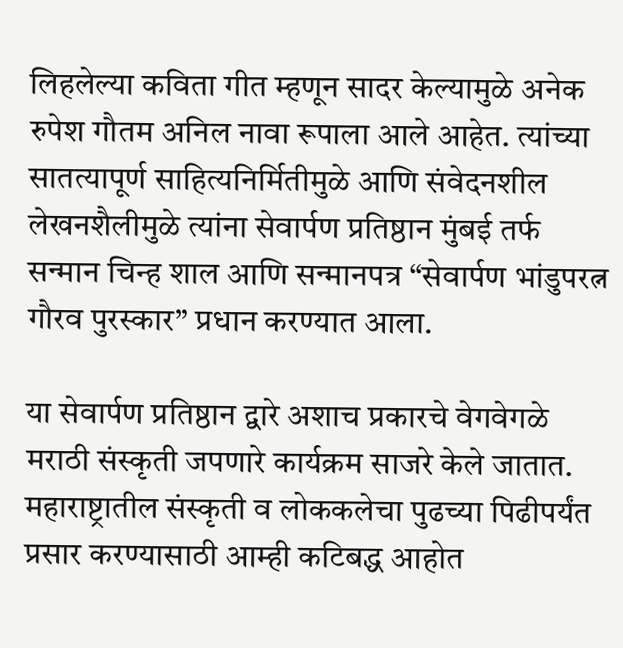लिहलेल्या कविता गीत म्हणून सादर केल्यामुळे अनेक रुपेश गौतम अनिल नावा रूपाला आले आहेत. त्यांच्या सातत्यापूर्ण साहित्यनिर्मितीमुळे आणि संवेदनशील लेखनशैलीमुळे त्यांना सेवार्पण प्रतिष्ठान मुंबई तर्फ सन्मान चिन्ह शाल आणि सन्मानपत्र “सेवार्पण भांडुपरत्न गौरव पुरस्कार” प्रधान करण्यात आला.

या सेवार्पण प्रतिष्ठान द्वारे अशाच प्रकारचे वेगवेगळे मराठी संस्कृती जपणारे कार्यक्रम साजरे केले जातात. महाराष्ट्रातील संस्कृती व लोककलेचा पुढच्या पिढीपर्यंत प्रसार करण्यासाठी आम्ही कटिबद्ध आहोत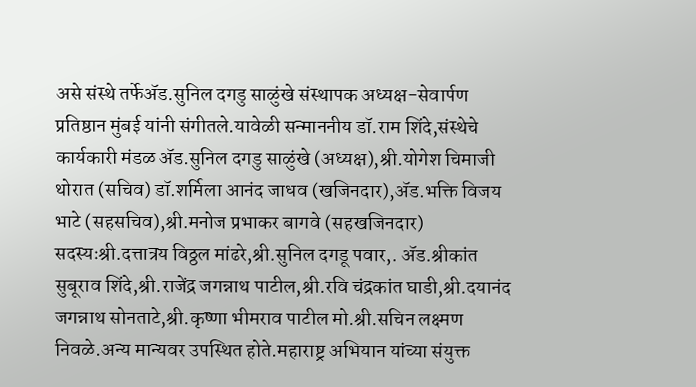असे संस्थे तर्फेॲड.सुनिल दगडु साळुंखे संस्थापक अध्यक्ष-सेवार्पण प्रतिष्ठान मुंबई यांनी संगीतले.यावेळी सन्माननीय डॉ.राम शिंदे,संस्थेचे कार्यकारी मंडळ ॲड.सुनिल दगडु साळुंखे (अध्यक्ष),श्री.योगेश चिमाजी थोरात (सचिव) डॉ.शर्मिला आनंद जाधव (खजिनदार),ॲड.भक्ति विजय भाटे (सहसचिव),श्री.मनोज प्रभाकर बागवे (सहखजिनदार) सदस्यःश्री.दत्तात्रय विठ्ठल मांढरे,श्री.सुनिल दगडू पवार,. ॲड.श्रीकांत सुबूराव शिंदे,श्री.राजेंद्र जगन्नाथ पाटील,श्री.रवि चंद्रकांत घाडी,श्री.दयानंद जगन्नाथ सोनताटे,श्री.कृष्णा भीमराव पाटील मो.श्री.सचिन लक्ष्मण निवळे.अन्य मान्यवर उपस्थित होते.महाराष्ट्र अभियान यांच्या संयुक्त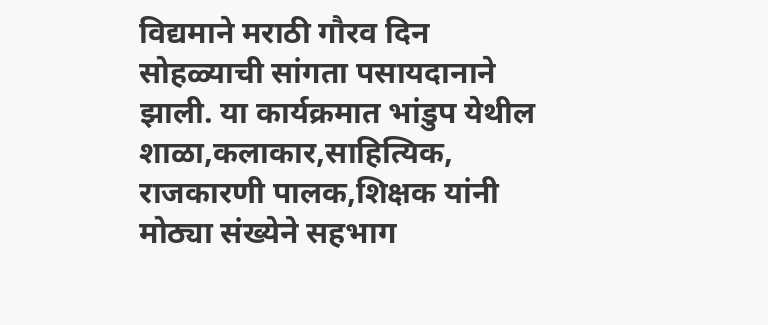विद्यमाने मराठी गौरव दिन सोहळ्याची सांगता पसायदानाने झाली. या कार्यक्रमात भांडुप येथील शाळा,कलाकार,साहित्यिक, राजकारणी पालक,शिक्षक यांनी मोठ्या संख्येने सहभाग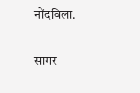नोंदविला.

सागर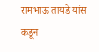रामभाऊ तायडे यांस कडून